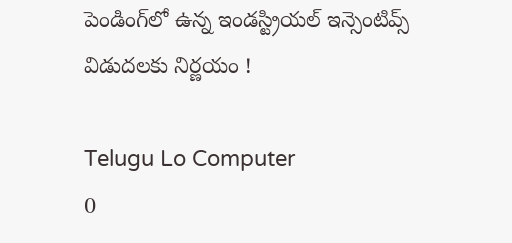పెండింగ్‌లో ఉన్న ఇండస్ట్రియల్ ఇన్సెంటివ్స్ విడుదలకు నిర్ణయం !

Telugu Lo Computer
0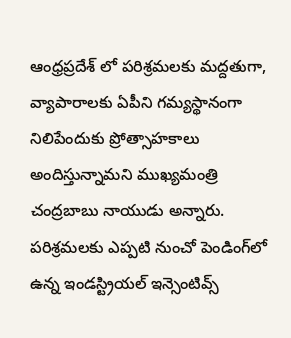ఆంధ్రప్రదేశ్ లో పరిశ్రమలకు మద్దతుగా, వ్యాపారాలకు ఏపీని గమ్యస్థానంగా నిలిపేందుకు ప్రోత్సాహకాలు అందిస్తున్నామని ముఖ్యమంత్రి చంద్రబాబు నాయుడు అన్నారు. పరిశ్రమలకు ఎప్పటి నుంచో పెండింగ్‌లో ఉన్న ఇండస్ట్రియల్ ఇన్సెంటివ్స్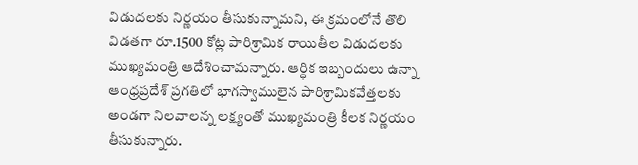విడుదలకు నిర్ణయం తీసుకున్నామని, ఈ క్రమంలోనే తొలి విడతగా రూ.1500 కోట్ల పారిశ్రామిక రాయితీల విడుదలకు ముఖ్యమంత్రి ఆదేశించామన్నారు. ఆర్ధిక ఇబ్బందులు ఉన్నా ఆంధ్రప్రదేశ్ ప్రగతిలో భాగస్వాములైన పారిశ్రామికవేత్తలకు అండగా నిలవాలన్న లక్ష్యంతో ముఖ్యమంత్రి కీలక నిర్ణయం తీసుకున్నారు.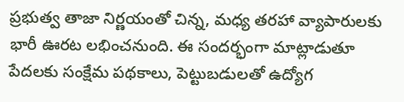ప్రభుత్వ తాజా నిర్ణయంతో చిన్న, మధ్య తరహా వ్యాపారులకు భారీ ఊరట లభించనుంది. ఈ సందర్భంగా మాట్లాడుతూ పేదలకు సంక్షేమ పథకాలు, పెట్టుబడులతో ఉద్యోగ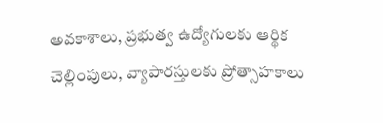అవకాశాలు, ప్రభుత్వ ఉద్యోగులకు ఆర్థిక చెల్లింపులు, వ్యాపారస్తులకు ప్రోత్సాహకాలు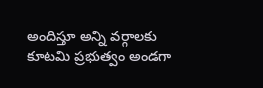అందిస్తూ అన్ని వర్గాలకు కూటమి ప్రభుత్వం అండగా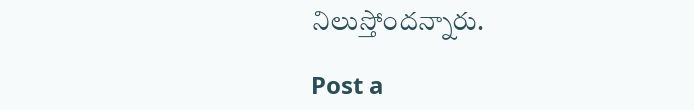నిలుస్తోందన్నారు.

Post a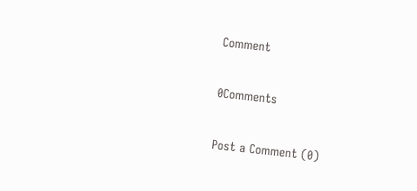Comment

0Comments

Post a Comment (0)